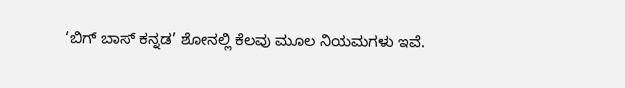‘ಬಿಗ್ ಬಾಸ್ ಕನ್ನಡ’ ಶೋನಲ್ಲಿ ಕೆಲವು ಮೂಲ ನಿಯಮಗಳು ಇವೆ.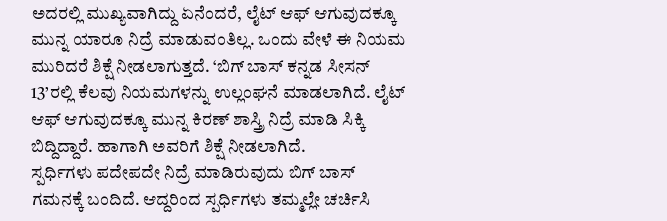ಅದರಲ್ಲಿ ಮುಖ್ಯವಾಗಿದ್ದು ಏನೆಂದರೆ, ಲೈಟ್ ಆಫ್ ಆಗುವುದಕ್ಕೂ ಮುನ್ನ ಯಾರೂ ನಿದ್ರೆ ಮಾಡುವಂತಿಲ್ಲ. ಒಂದು ವೇಳೆ ಈ ನಿಯಮ ಮುರಿದರೆ ಶಿಕ್ಷೆ ನೀಡಲಾಗುತ್ತದೆ. ‘ಬಿಗ್ ಬಾಸ್ ಕನ್ನಡ ಸೀಸನ್ 13’ರಲ್ಲಿ ಕೆಲವು ನಿಯಮಗಳನ್ನು ಉಲ್ಲಂಘನೆ ಮಾಡಲಾಗಿದೆ. ಲೈಟ್ ಆಫ್ ಆಗುವುದಕ್ಕೂ ಮುನ್ನ ಕಿರಣ್ ಶಾಸ್ತ್ರಿ ನಿದ್ರೆ ಮಾಡಿ ಸಿಕ್ಕಿ ಬಿದ್ದಿದ್ದಾರೆ. ಹಾಗಾಗಿ ಅವರಿಗೆ ಶಿಕ್ಷೆ ನೀಡಲಾಗಿದೆ.
ಸ್ಪರ್ಧಿಗಳು ಪದೇಪದೇ ನಿದ್ರೆ ಮಾಡಿರುವುದು ಬಿಗ್ ಬಾಸ್ ಗಮನಕ್ಕೆ ಬಂದಿದೆ. ಆದ್ದರಿಂದ ಸ್ಪರ್ಧಿಗಳು ತಮ್ಮಲ್ಲೇ ಚರ್ಚಿಸಿ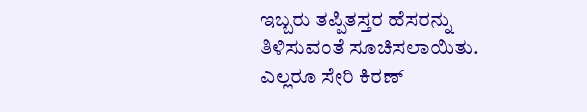ಇಬ್ಬರು ತಪ್ಪಿತಸ್ತರ ಹೆಸರನ್ನು ತಿಳಿಸುವಂತೆ ಸೂಚಿಸಲಾಯಿತು. ಎಲ್ಲರೂ ಸೇರಿ ಕಿರಣ್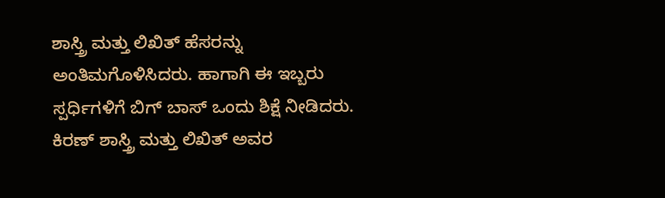ಶಾಸ್ತ್ರಿ ಮತ್ತು ಲಿಖಿತ್ ಹೆಸರನ್ನು ಅಂತಿಮಗೊಳಿಸಿದರು. ಹಾಗಾಗಿ ಈ ಇಬ್ಬರು ಸ್ಪರ್ಧಿಗಳಿಗೆ ಬಿಗ್ ಬಾಸ್ ಒಂದು ಶಿಕ್ಷೆ ನೀಡಿದರು.
ಕಿರಣ್ ಶಾಸ್ತ್ರಿ ಮತ್ತು ಲಿಖಿತ್ ಅವರ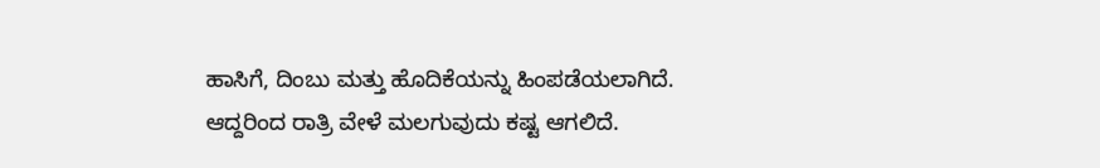ಹಾಸಿಗೆ, ದಿಂಬು ಮತ್ತು ಹೊದಿಕೆಯನ್ನು ಹಿಂಪಡೆಯಲಾಗಿದೆ. ಆದ್ದರಿಂದ ರಾತ್ರಿ ವೇಳೆ ಮಲಗುವುದು ಕಷ್ಟ ಆಗಲಿದೆ.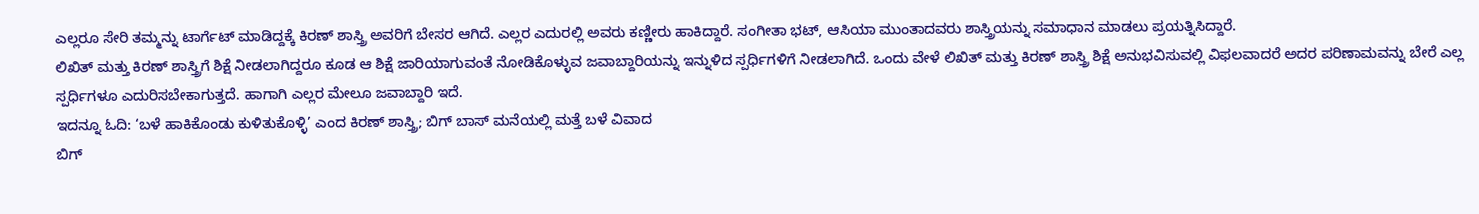ಎಲ್ಲರೂ ಸೇರಿ ತಮ್ಮನ್ನು ಟಾರ್ಗೆಟ್ ಮಾಡಿದ್ದಕ್ಕೆ ಕಿರಣ್ ಶಾಸ್ತ್ರಿ ಅವರಿಗೆ ಬೇಸರ ಆಗಿದೆ. ಎಲ್ಲರ ಎದುರಲ್ಲಿ ಅವರು ಕಣ್ಣೀರು ಹಾಕಿದ್ದಾರೆ. ಸಂಗೀತಾ ಭಟ್, ಆಸಿಯಾ ಮುಂತಾದವರು ಶಾಸ್ತ್ರಿಯನ್ನು ಸಮಾಧಾನ ಮಾಡಲು ಪ್ರಯತ್ನಿಸಿದ್ದಾರೆ.
ಲಿಖಿತ್ ಮತ್ತು ಕಿರಣ್ ಶಾಸ್ತ್ರಿಗೆ ಶಿಕ್ಷೆ ನೀಡಲಾಗಿದ್ದರೂ ಕೂಡ ಆ ಶಿಕ್ಷೆ ಜಾರಿಯಾಗುವಂತೆ ನೋಡಿಕೊಳ್ಳುವ ಜವಾಬ್ದಾರಿಯನ್ನು ಇನ್ನುಳಿದ ಸ್ಪರ್ಧಿಗಳಿಗೆ ನೀಡಲಾಗಿದೆ. ಒಂದು ವೇಳೆ ಲಿಖಿತ್ ಮತ್ತು ಕಿರಣ್ ಶಾಸ್ತ್ರಿ ಶಿಕ್ಷೆ ಅನುಭವಿಸುವಲ್ಲಿ ವಿಫಲವಾದರೆ ಅದರ ಪರಿಣಾಮವನ್ನು ಬೇರೆ ಎಲ್ಲ ಸ್ಪರ್ಧಿಗಳೂ ಎದುರಿಸಬೇಕಾಗುತ್ತದೆ. ಹಾಗಾಗಿ ಎಲ್ಲರ ಮೇಲೂ ಜವಾಬ್ದಾರಿ ಇದೆ.
ಇದನ್ನೂ ಓದಿ: ‘ಬಳೆ ಹಾಕಿಕೊಂಡು ಕುಳಿತುಕೊಳ್ಳಿ’ ಎಂದ ಕಿರಣ್ ಶಾಸ್ತ್ರಿ; ಬಿಗ್ ಬಾಸ್ ಮನೆಯಲ್ಲಿ ಮತ್ತೆ ಬಳೆ ವಿವಾದ
ಬಿಗ್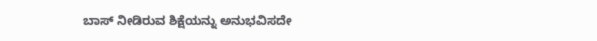ಬಾಸ್ ನೀಡಿರುವ ಶಿಕ್ಷೆಯನ್ನು ಅನುಭವಿಸದೇ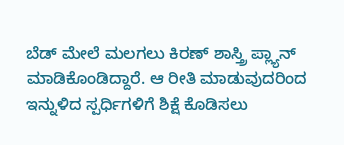ಬೆಡ್ ಮೇಲೆ ಮಲಗಲು ಕಿರಣ್ ಶಾಸ್ತ್ರಿ ಪ್ಲ್ಯಾನ್ ಮಾಡಿಕೊಂಡಿದ್ದಾರೆ. ಆ ರೀತಿ ಮಾಡುವುದರಿಂದ ಇನ್ನುಳಿದ ಸ್ಪರ್ಧಿಗಳಿಗೆ ಶಿಕ್ಷೆ ಕೊಡಿಸಲು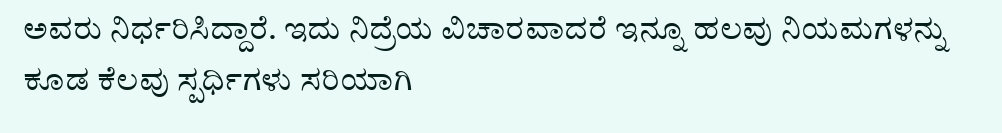ಅವರು ನಿರ್ಧರಿಸಿದ್ದಾರೆ. ಇದು ನಿದ್ರೆಯ ವಿಚಾರವಾದರೆ ಇನ್ನೂ ಹಲವು ನಿಯಮಗಳನ್ನು ಕೂಡ ಕೆಲವು ಸ್ಪರ್ಧಿಗಳು ಸರಿಯಾಗಿ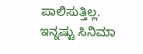ಪಾಲಿಸುತ್ತಿಲ್ಲ.
ಇನ್ನಷ್ಟು ಸಿನಿಮಾ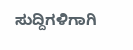ಸುದ್ದಿಗಳಿಗಾಗಿ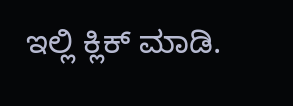ಇಲ್ಲಿ ಕ್ಲಿಕ್ ಮಾಡಿ.